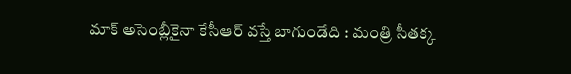మాక్ అసెంబ్లీకైనా కేసీఆర్ వస్తే బాగుండేది : మంత్రి సీతక్క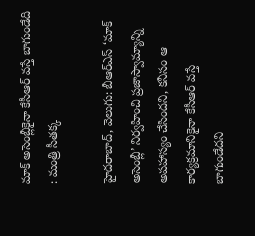మాక్ అసెంబ్లీకైనా కేసీఆర్ వస్తే బాగుండేది : మంత్రి సీతక్క

హైదరాబాద్, వెలుగు: బీఆర్‌‌‌‌ఎస్‌‌‌‌ ‘మాక్ అసెంబ్లీ’ నిర్వహించి ప్రజాస్వామ్యాన్ని అపహాస్యం చేసిందని, కనీసం ఆ కార్యక్రమానికైనా కేసీఆర్ వస్తే బాగుండేదని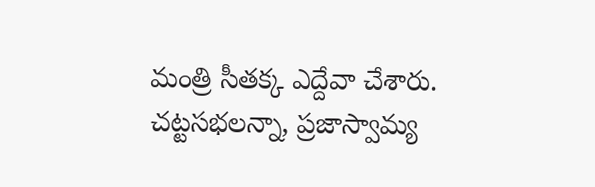మంత్రి సీతక్క ఎద్దేవా చేశారు. చట్టసభలన్నా, ప్రజాస్వామ్య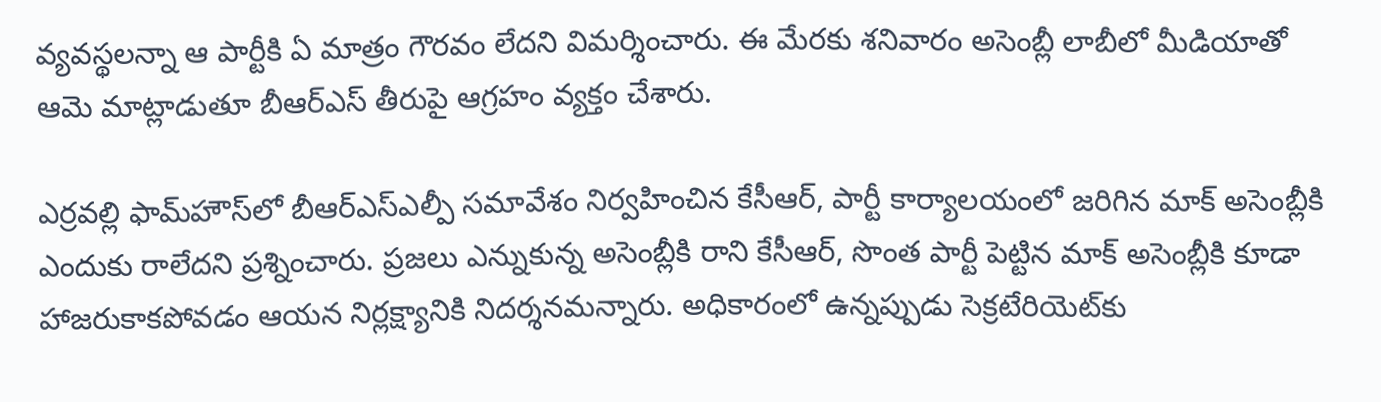వ్యవస్థలన్నా ఆ పార్టీకి ఏ మాత్రం గౌరవం లేదని విమర్శించారు. ఈ మేరకు శనివారం అసెంబ్లీ లాబీలో మీడియాతో ఆమె మాట్లాడుతూ బీఆర్ఎస్ తీరుపై ఆగ్రహం వ్యక్తం చేశారు.

ఎర్రవల్లి ఫామ్‌‌‌‌హౌస్‌‌‌‌లో బీఆర్‌‌‌‌ఎస్‌‌‌‌ఎల్పీ సమావేశం నిర్వహించిన కేసీఆర్, పార్టీ కార్యాలయంలో జరిగిన మాక్ అసెంబ్లీకి ఎందుకు రాలేదని ప్రశ్నించారు. ప్రజలు ఎన్నుకున్న అసెంబ్లీకి రాని కేసీఆర్, సొంత పార్టీ పెట్టిన మాక్ అసెంబ్లీకి కూడా హాజరుకాకపోవడం ఆయన నిర్లక్ష్యానికి నిదర్శనమన్నారు. అధికారంలో ఉన్నప్పుడు సెక్రటేరియెట్‌‌‌‌కు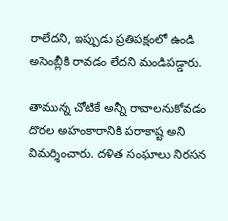రాలేదని, ఇప్పుడు ప్రతిపక్షంలో ఉండి అసెంబ్లీకి రావడం లేదని మండిపడ్డారు.

తామున్న చోటికే అన్నీ రావాలనుకోవడం దొరల అహంకారానికి పరాకాష్ట అని విమర్శించారు. దళిత సంఘాలు నిరసన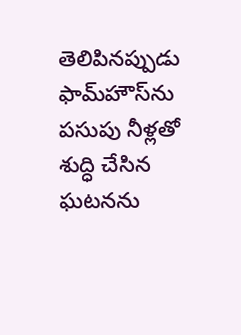తెలిపినప్పుడు ఫామ్‌‌‌‌హౌస్‌‌‌‌ను పసుపు నీళ్లతో శుద్ధి చేసిన ఘటనను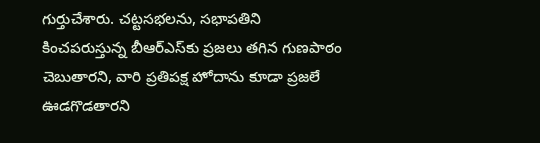గుర్తుచేశారు. చట్టసభలను, సభాపతిని కించపరుస్తున్న బీఆర్‌‌‌‌ఎస్‌‌‌‌కు ప్రజలు తగిన గుణపాఠం చెబుతారని, వారి ప్రతిపక్ష హోదాను కూడా ప్రజలే ఊడగొడతారని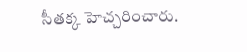సీతక్క హెచ్చరించారు.